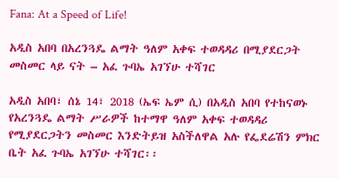Fana: At a Speed of Life!

አዲስ አበባ በአረንጓዴ ልማት ዓለም አቀፍ ተወዳዳሪ በሚያደርጋት መስመር ላይ ናት – አፈ ጉባኤ አገኘሁ ተሻገር

አዲስ አበባ፣ ሰኔ 14፣ 2018 (ኤፍ ኤም ሲ) በአዲስ አበባ የተከናወኑ የአረንጓዴ ልማት ሥራዎች ከተማዋ ዓለም አቀፍ ተወዳዳሪ የሚያደርጋትን መስመር እንድትይዝ አስችለዋል አሉ የፌደሬሽን ምክር ቤት አፈ ጉባኤ አገኘሁ ተሻገር፡፡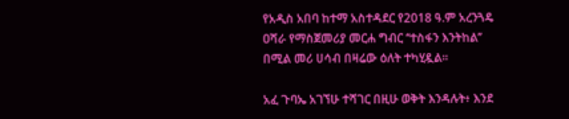የአዲስ አበባ ከተማ አስተዳደር የ2018 ዓ.ም አረንጓዴ ዐሻራ የማስጀመሪያ መርሐ ግብር ‘‘ተስፋን እንትከል’’ በሚል መሪ ሀሳብ በዛሬው ዕለት ተካሂዷል፡፡

አፈ ጉባኤ አገኘሁ ተሻገር በዚሁ ወቅት እንዳሉት፥ እንደ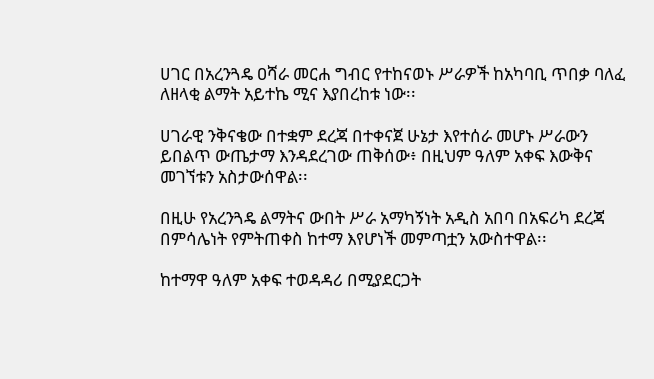ሀገር በአረንጓዴ ዐሻራ መርሐ ግብር የተከናወኑ ሥራዎች ከአካባቢ ጥበቃ ባለፈ ለዘላቂ ልማት አይተኬ ሚና እያበረከቱ ነው፡፡

ሀገራዊ ንቅናቄው በተቋም ደረጃ በተቀናጀ ሁኔታ እየተሰራ መሆኑ ሥራውን ይበልጥ ውጤታማ እንዳደረገው ጠቅሰው፥ በዚህም ዓለም አቀፍ እውቅና መገኘቱን አስታውሰዋል፡፡

በዚሁ የአረንጓዴ ልማትና ውበት ሥራ አማካኝነት አዲስ አበባ በአፍሪካ ደረጃ በምሳሌነት የምትጠቀስ ከተማ እየሆነች መምጣቷን አውስተዋል፡፡

ከተማዋ ዓለም አቀፍ ተወዳዳሪ በሚያደርጋት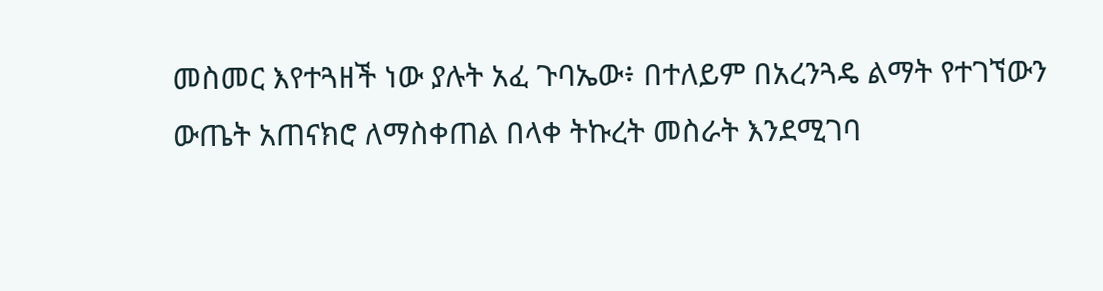መስመር እየተጓዘች ነው ያሉት አፈ ጉባኤው፥ በተለይም በአረንጓዴ ልማት የተገኘውን ውጤት አጠናክሮ ለማስቀጠል በላቀ ትኩረት መስራት እንደሚገባ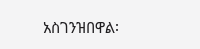አስገንዝበዋል፡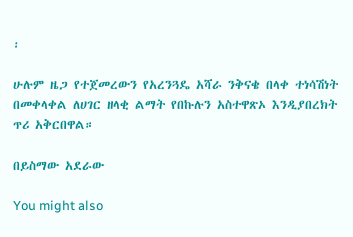፡

ሁሉም ዜጋ የተጀመረውን የአረንጓዴ አሻራ ንቅናቄ በላቀ ተነሳሽነት በመቀላቀል ለሀገር ዘላቂ ልማት የበኩሉን አስተዋጽኦ እንዲያበረክት ጥሪ አቅርበዋል።

በይስማው አደራው

You might also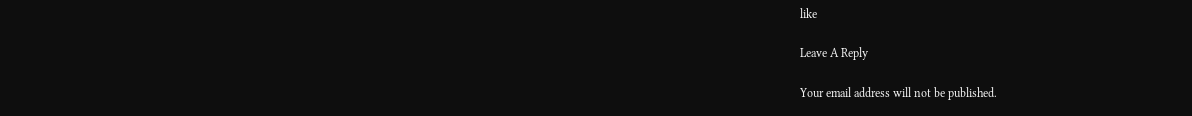like

Leave A Reply

Your email address will not be published.